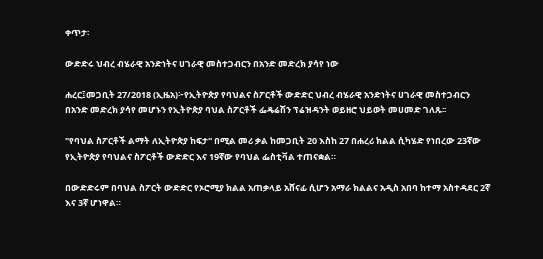ቀጥታ፡

ውድድሩ ህብረ ብሄራዊ አንድነትና ሀገራዊ መስተጋብርን በአንድ መድረክ ያሳየ ነው

ሐረር፤መጋቢት 27/2018 (ኢዜአ)፦የኢትዮጵያ የባህልና ስፖርቶች ውድድር ህብረ ብሄራዊ አንድነትና ሀገራዊ መስተጋብርን በአንድ መድረክ ያሳየ መሆኑን የኢትዮጵያ ባህል ስፖርቶች ፌዴሬሽን ፕሬዝዳንት ወይዘሮ ህይወት መሀመድ ገለጹ፡፡

"የባህል ስፖርቶች ልማት ለኢትዮጵያ ከፍታ'' በሚል መሪ ቃል ከመጋቢት 20 እስከ 27 በሐረሪ ክልል ሲካሄድ የነበረው 23ኛው የኢትዮጵያ የባህልና ስፖርቶች ውድድር እና 19ኛው የባህል ፌስቲቫል ተጠናቋል።

በውድድሩም በባህል ስፖርት ውድድር የኦሮሚያ ክልል አጠቃላይ አሸናፊ ሲሆን አማራ ክልልና አዲስ አበባ ከተማ አስተዳደር 2ኛ እና 3ኛ ሆነዋል።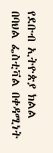የደቡብ ኢትዮጵያ ክልል በባህል ፌስቲቫል በቀዳሚነት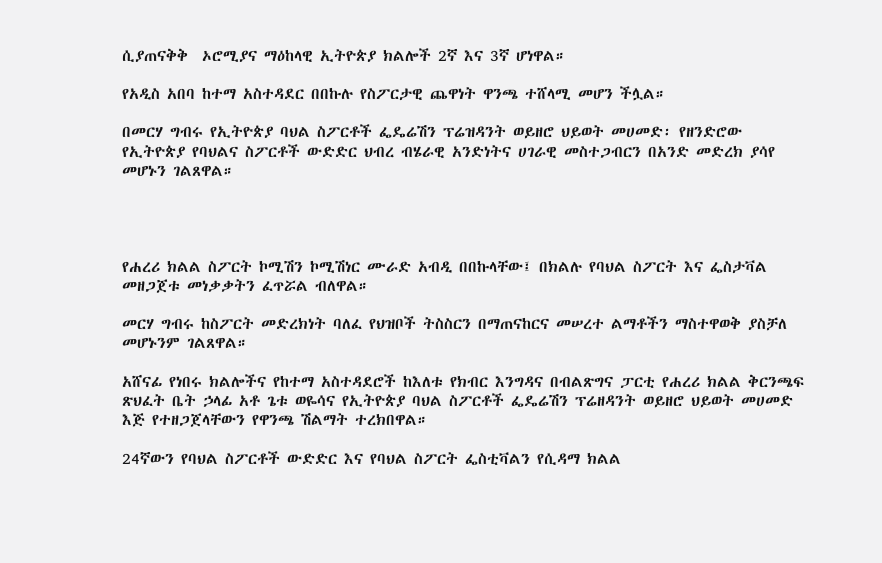ሲያጠናቅቅ  ኦሮሚያና ማዕከላዊ ኢትዮጵያ ክልሎች 2ኛ እና 3ኛ ሆነዋል።

የአዲስ አበባ ከተማ አስተዳደር በበኩሉ የስፖርታዊ ጨዋነት ዋንጫ ተሸላሚ መሆን ችሏል።

በመርሃ ግብሩ የኢትዮጵያ ባህል ስፖርቶች ፌዴሬሽን ፕሬዝዳንት ወይዘሮ ህይወት መሀመድ፡ የዘንድሮው የኢትዮጵያ የባህልና ስፖርቶች ውድድር ህብረ ብሄራዊ አንድነትና ሀገራዊ መስተጋብርን በአንድ መድረክ ያሳየ መሆኑን ገልጸዋል።




የሐረሪ ክልል ስፖርት ኮሚሽን ኮሚሽነር ሙራድ አብዲ በበኩላቸው፤ በክልሉ የባህል ስፖርት እና ፌስታቫል  መዘጋጀቱ መነቃቃትን ፈጥሯል ብለዋል።

መርሃ ግብሩ ከስፖርት መድረክነት ባለፈ የህዝቦች ትስስርን በማጠናከርና መሠረተ ልማቶችን ማስተዋወቅ ያስቻለ መሆኑንም ገልጸዋል።

አሸናፊ የነበሩ ክልሎችና የከተማ አስተዳደሮች ከእለቱ የክብር እንግዳና በብልጽግና ፓርቲ የሐረሪ ክልል ቅርንጫፍ ጽህፈት ቤት ኃላፊ አቶ ጌቱ ወዬሳና የኢትዮጵያ ባህል ስፖርቶች ፌዴሬሽን ፕሬዘዳንት ወይዘሮ ህይወት መሀመድ እጅ የተዘጋጀላቸውን የዋንጫ ሽልማት ተረክበዋል።

24ኛውን የባህል ስፖርቶች ውድድር እና የባህል ስፖርት ፌስቲቫልን የሲዳማ ክልል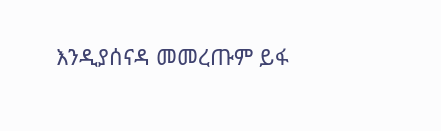እንዲያሰናዳ መመረጡም ይፋ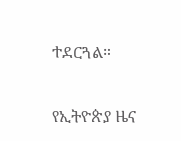ተደርጓል።

የኢትዮጵያ ዜና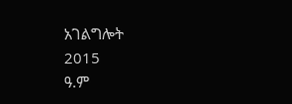አገልግሎት
2015
ዓ.ም